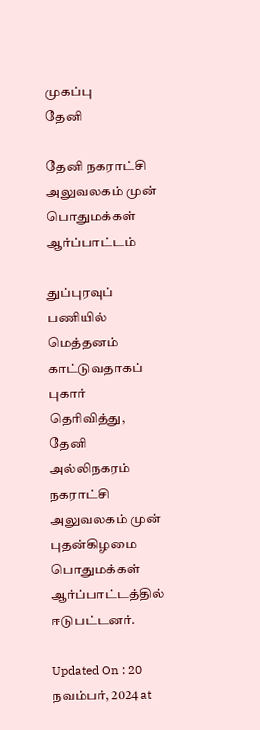முகப்பு
தேனி

தேனி நகராட்சி அலுவலகம் முன் பொதுமக்கள் ஆர்ப்பாட்டம்

துப்புரவுப் பணியில் மெத்தனம் காட்டுவதாகப் புகார் தெரிவித்து, தேனி அல்லிநகரம் நகராட்சி அலுவலகம் முன் புதன்கிழமை பொதுமக்கள் ஆர்ப்பாட்டத்தில் ஈடுபட்டனர்.

Updated On : 20 நவம்பர், 2024 at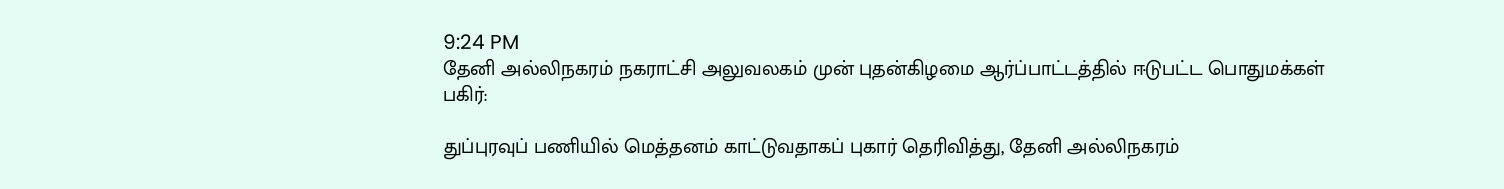9:24 PM
தேனி அல்லிநகரம் நகராட்சி அலுவலகம் முன் புதன்கிழமை ஆர்ப்பாட்டத்தில் ஈடுபட்ட பொதுமக்கள்
பகிர்:

துப்புரவுப் பணியில் மெத்தனம் காட்டுவதாகப் புகார் தெரிவித்து, தேனி அல்லிநகரம்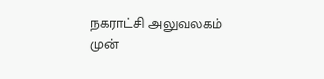நகராட்சி அலுவலகம் முன்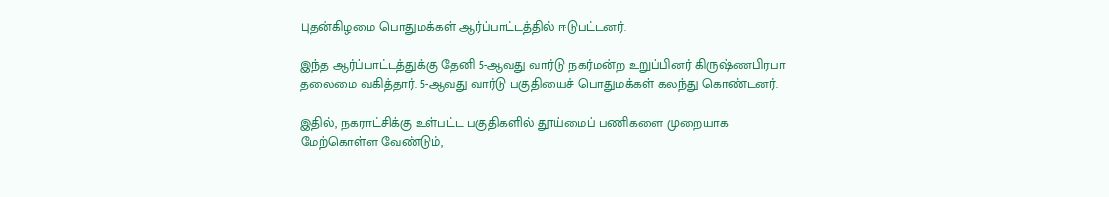புதன்கிழமை பொதுமக்கள் ஆர்ப்பாட்டத்தில் ஈடுபட்டனர்.

இந்த ஆர்ப்பாட்டத்துக்கு தேனி 5-ஆவது வார்டு நகர்மன்ற உறுப்பினர் கிருஷ்ணபிரபா தலைமை வகித்தார். 5-ஆவது வார்டு பகுதியைச் பொதுமக்கள் கலந்து கொண்டனர்.

இதில், நகராட்சிக்கு உள்பட்ட பகுதிகளில் தூய்மைப் பணிகளை முறையாக மேற்கொள்ள வேண்டும்,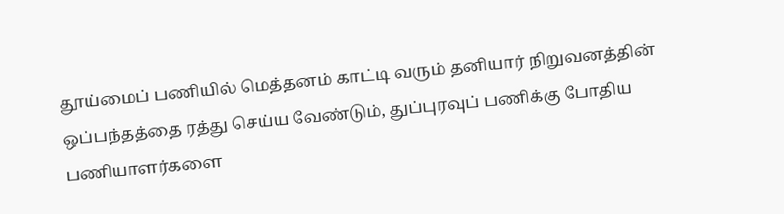தூய்மைப் பணியில் மெத்தனம் காட்டி வரும் தனியார் நிறுவனத்தின் ஒப்பந்தத்தை ரத்து செய்ய வேண்டும், துப்புரவுப் பணிக்கு போதிய பணியாளர்களை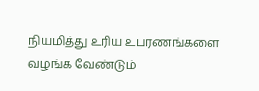நியமித்து உரிய உபரணங்களை வழங்க வேண்டும்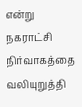என்று நகராட்சி நிர்வாகத்தை வலியுறுத்தி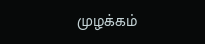முழக்கம்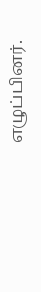எழுப்பினர்.